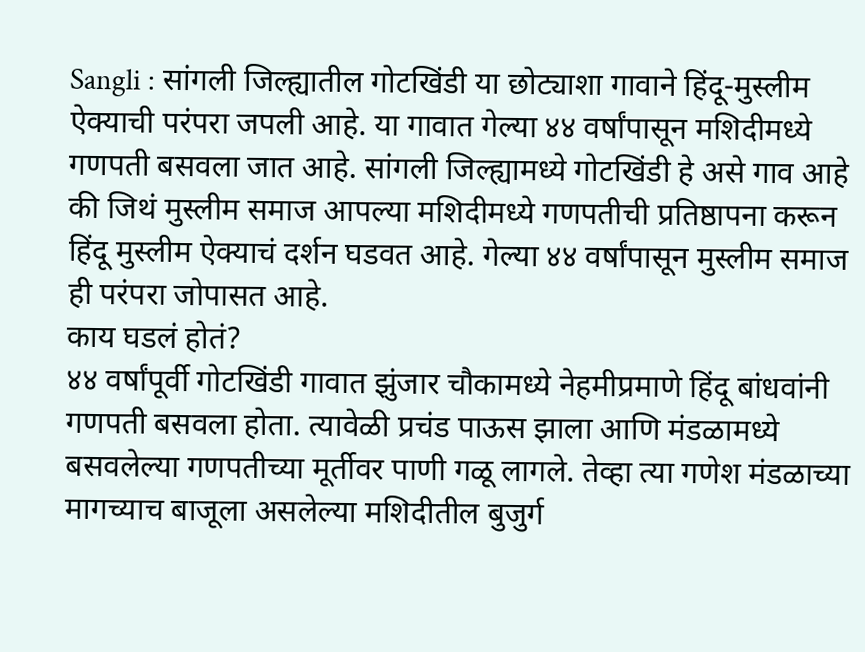Sangli : सांगली जिल्ह्यातील गोटखिंडी या छोट्याशा गावाने हिंदू-मुस्लीम ऐक्याची परंपरा जपली आहे. या गावात गेल्या ४४ वर्षांपासून मशिदीमध्ये गणपती बसवला जात आहे. सांगली जिल्ह्यामध्ये गोटखिंडी हे असे गाव आहे की जिथं मुस्लीम समाज आपल्या मशिदीमध्ये गणपतीची प्रतिष्ठापना करून हिंदू मुस्लीम ऐक्याचं दर्शन घडवत आहे. गेल्या ४४ वर्षांपासून मुस्लीम समाज ही परंपरा जोपासत आहे.
काय घडलं होतं?
४४ वर्षांपूर्वी गोटखिंडी गावात झुंजार चौकामध्ये नेहमीप्रमाणे हिंदू बांधवांनी गणपती बसवला होता. त्यावेळी प्रचंड पाऊस झाला आणि मंडळामध्ये बसवलेल्या गणपतीच्या मूर्तीवर पाणी गळू लागले. तेव्हा त्या गणेश मंडळाच्या मागच्याच बाजूला असलेल्या मशिदीतील बुजुर्ग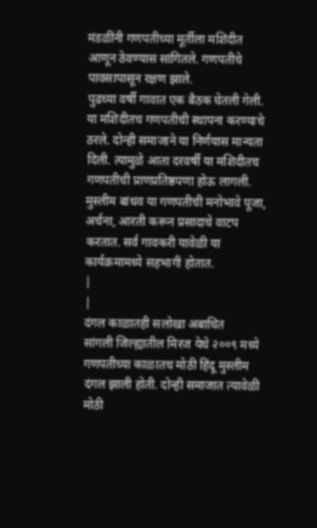मंडळींनी गणपतीच्या मूर्तीला मशिदीत आणून ठेवण्यास सांगितले. गणपतीचे पावसापासून रक्षण झाले.
पुढच्या वर्षी गावात एक बैठक घेतली गेली. या मशिदीतच गणपतीची स्थापना करण्याचे ठरले. दोन्ही समाजाने या निर्णयास मान्यता दिली. त्यामुळे आता दरवर्षी या मशिदीतच गणपतीची प्राणप्रतिष्ठपणा होऊ लागली. मुस्लीम बांधव या गणपतीची मनोभावे पूजा, अर्चना, आरती करून प्रसादाचे वाटप करतात. सर्व गावकरी यावेळी या कार्यक्रमामध्ये सहभागी होतात.
|
|
दंगल काळातही सलोखा अबाधित
सांगली जिल्ह्यातील मिरज येथे २००९ मध्ये गणपतीच्या काळातच मोठी हिंदू मुस्लीम दंगल झाली होती. दोन्ही समाजात त्यावेळी मोठी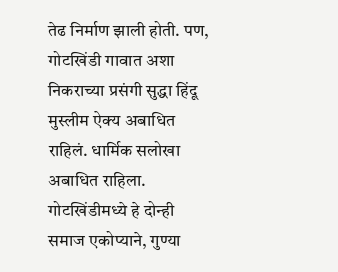तेढ निर्माण झाली होती. पण, गोटखिंडी गावात अशा निकराच्या प्रसंगी सुद्धा हिंदू मुस्लीम ऐक्य अबाधित राहिलं. धार्मिक सलोखा अबाधित राहिला.
गोटखिंडीमध्ये हे दोन्ही समाज एकोप्याने, गुण्या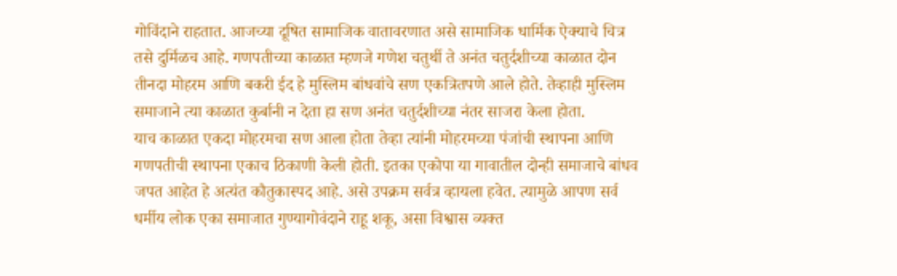गोविंदाने राहतात. आजच्या दूषित सामाजिक वातावरणात असे सामाजिक धार्मिक ऐक्याचे चित्र तसे दुर्मिळच आहे. गणपतीच्या काळात म्हणजे गणेश चतुर्थी ते अनंत चतुर्दशीच्या काळात दोन तीनदा मोहरम आणि बकरी ईद हे मुस्लिम बांधवांचे सण एकत्रितपणे आले होते. तेव्हाही मुस्लिम समाजाने त्या काळात कुर्बानी न देता हा सण अनंत चतुर्दशीच्या नंतर साजरा केला होता.
याच काळात एकदा मोहरमचा सण आला होता तेव्हा त्यांनी मोहरमच्या पंजांची स्थापना आणि गणपतीची स्थापना एकाच ठिकाणी केली होती. इतका एकोपा या गावातील दोन्ही समाजाचे बांधव जपत आहेत हे अत्यंत कौतुकास्पद आहे. असे उपक्रम सर्वत्र व्हायला हवेत. त्यामुळे आपण सर्व धर्मीय लोक एका समाजात गुण्यागोवंदाने राहू शकू, असा विश्वास व्यक्त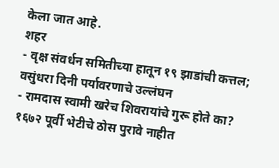केला जात आहे.
शहर
- वृक्ष संवर्धन समितीच्या हातून १९ झाडांची कत्तल; वसुंधरा दिनी पर्यावरणाचे उल्लंघन
- रामदास स्वामी खरेच शिवरायांचे गुरू होते का? १६७२ पूर्वी भेटीचे ठोस पुरावे नाहीत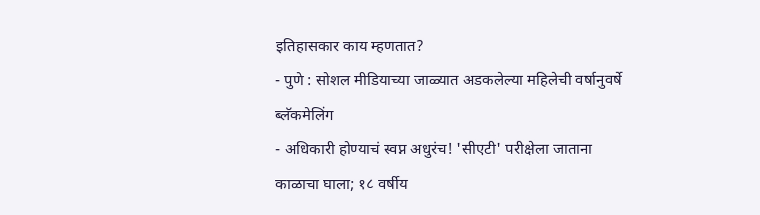इतिहासकार काय म्हणतात?
- पुणे : सोशल मीडियाच्या जाळ्यात अडकलेल्या महिलेची वर्षानुवर्षे ब्लॅकमेलिंग
- अधिकारी होण्याचं स्वप्न अधुरंच! 'सीएटी' परीक्षेला जाताना काळाचा घाला; १८ वर्षीय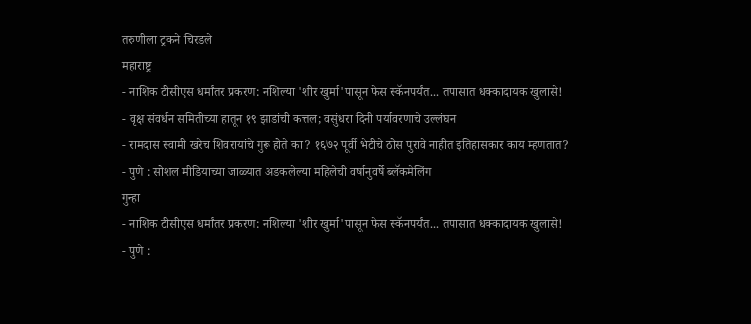तरुणीला ट्रकने चिरडले
महाराष्ट्र
- नाशिक टीसीएस धर्मांतर प्रकरण: नशिल्या 'शीर खुर्मा'पासून फेस स्कॅनपर्यंत... तपासात धक्कादायक खुलासे!
- वृक्ष संवर्धन समितीच्या हातून १९ झाडांची कत्तल; वसुंधरा दिनी पर्यावरणाचे उल्लंघन
- रामदास स्वामी खरेच शिवरायांचे गुरू होते का? १६७२ पूर्वी भेटीचे ठोस पुरावे नाहीत इतिहासकार काय म्हणतात?
- पुणे : सोशल मीडियाच्या जाळ्यात अडकलेल्या महिलेची वर्षानुवर्षे ब्लॅकमेलिंग
गुन्हा
- नाशिक टीसीएस धर्मांतर प्रकरण: नशिल्या 'शीर खुर्मा'पासून फेस स्कॅनपर्यंत... तपासात धक्कादायक खुलासे!
- पुणे :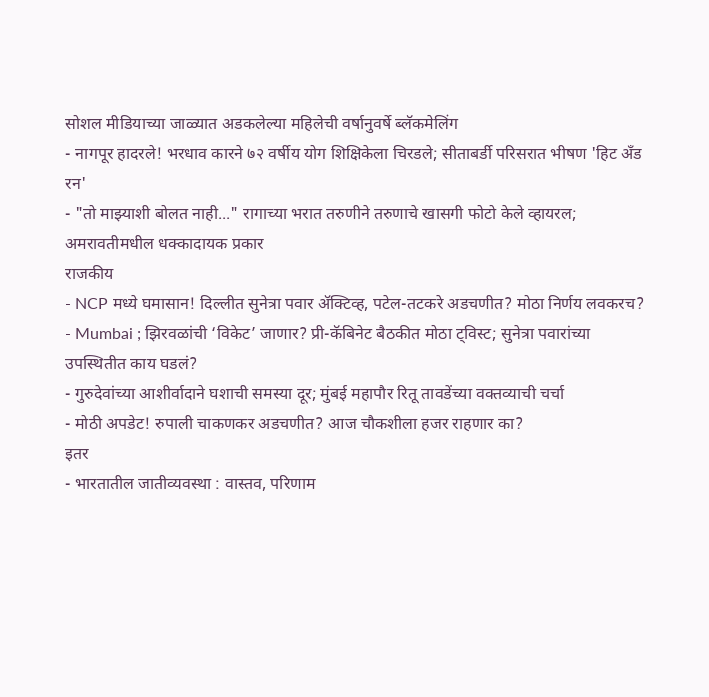सोशल मीडियाच्या जाळ्यात अडकलेल्या महिलेची वर्षानुवर्षे ब्लॅकमेलिंग
- नागपूर हादरले! भरधाव कारने ७२ वर्षीय योग शिक्षिकेला चिरडले; सीताबर्डी परिसरात भीषण 'हिट अँड रन'
- "तो माझ्याशी बोलत नाही..." रागाच्या भरात तरुणीने तरुणाचे खासगी फोटो केले व्हायरल; अमरावतीमधील धक्कादायक प्रकार
राजकीय
- NCP मध्ये घमासान! दिल्लीत सुनेत्रा पवार ॲक्टिव्ह, पटेल-तटकरे अडचणीत? मोठा निर्णय लवकरच?
- Mumbai ; झिरवळांची ‘विकेट’ जाणार? प्री-कॅबिनेट बैठकीत मोठा ट्विस्ट; सुनेत्रा पवारांच्या उपस्थितीत काय घडलं?
- गुरुदेवांच्या आशीर्वादाने घशाची समस्या दूर; मुंबई महापौर रितू तावडेंच्या वक्तव्याची चर्चा
- मोठी अपडेट! रुपाली चाकणकर अडचणीत? आज चौकशीला हजर राहणार का?
इतर
- भारतातील जातीव्यवस्था : वास्तव, परिणाम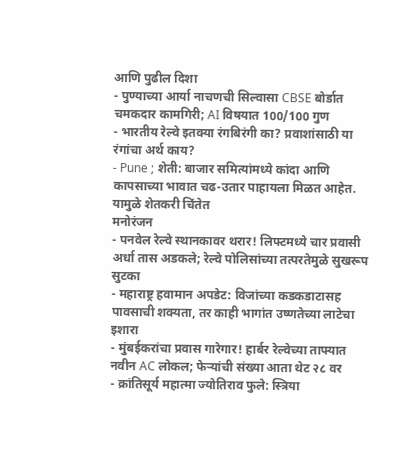आणि पुढील दिशा
- पुण्याच्या आर्या नाचणची सिल्वासा CBSE बोर्डात चमकदार कामगिरी; AI विषयात 100/100 गुण
- भारतीय रेल्वे इतक्या रंगबिरंगी का? प्रवाशांसाठी या रंगांचा अर्थ काय?
- Pune ; शेती: बाजार समित्यांमध्ये कांदा आणि कापसाच्या भावात चढ-उतार पाहायला मिळत आहेत. यामुळे शेतकरी चिंतेत
मनोरंजन
- पनवेल रेल्वे स्थानकावर थरार! लिफ्टमध्ये चार प्रवासी अर्धा तास अडकले; रेल्वे पोलिसांच्या तत्परतेमुळे सुखरूप सुटका
- महाराष्ट्र हवामान अपडेट: विजांच्या कडकडाटासह पावसाची शक्यता, तर काही भागांत उष्णतेच्या लाटेचा इशारा
- मुंबईकरांचा प्रवास गारेगार! हार्बर रेल्वेच्या ताफ्यात नवीन AC लोकल; फेऱ्यांची संख्या आता थेट २८ वर
- क्रांतिसूर्य महात्मा ज्योतिराव फुले: स्त्रिया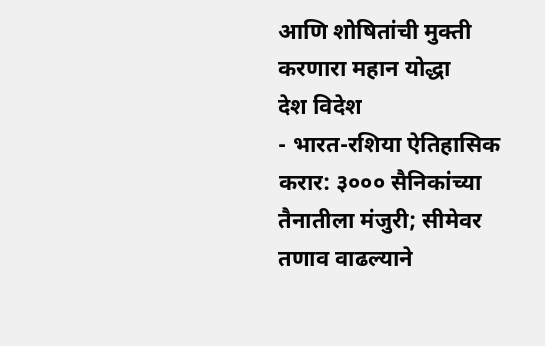आणि शोषितांची मुक्ती करणारा महान योद्धा
देश विदेश
- भारत-रशिया ऐतिहासिक करार: ३००० सैनिकांच्या तैनातीला मंजुरी; सीमेवर तणाव वाढल्याने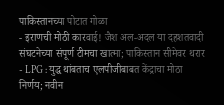पाकिस्तानच्या पोटात गोळा
- इराणची मोठी कारवाई! जैश अल-अदल या दहशतवादी संघटनेच्या संपूर्ण टीमचा खात्मा; पाकिस्तान सीमेवर थरार
- LPG : युद्ध थांबताच एलपीजीबाबत केंद्राचा मोठा निर्णय; नवीन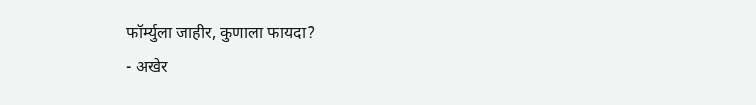फॉर्म्युला जाहीर, कुणाला फायदा?
- अखेर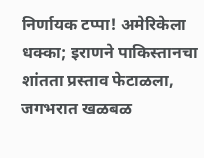निर्णायक टप्पा! अमेरिकेला धक्का; इराणने पाकिस्तानचा शांतता प्रस्ताव फेटाळला, जगभरात खळबळ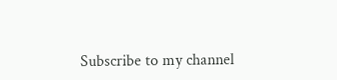Subscribe to my channel